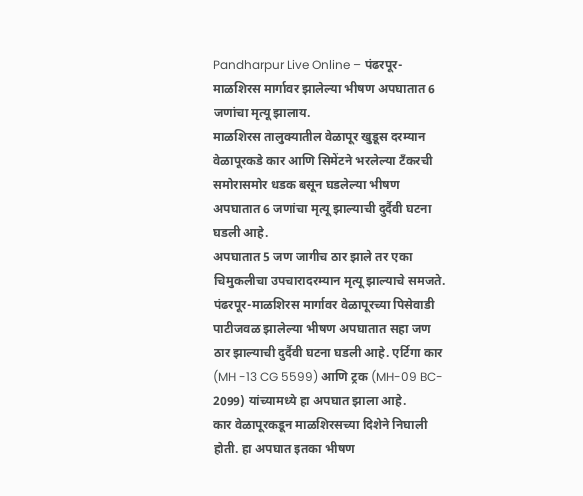Pandharpur Live Online – पंढरपूर-माळशिरस मार्गावर झालेल्या भीषण अपघातात 6 जणांचा मृत्यू झालाय.
माळशिरस तालुक्यातील वेळापूर खुडूस दरम्यान वेळापूरकडे कार आणि सिमेंटने भरलेल्या टँकरची समोरासमोर धडक बसून घडलेल्या भीषण अपघातात 6 जणांचा मृत्यू झाल्याची दुर्दैवी घटना घडली आहे.
अपघातात 5 जण जागीच ठार झाले तर एका चिमुकलीचा उपचारादरम्यान मृत्यू झाल्याचे समजते.
पंढरपूर-माळशिरस मार्गावर वेळापूरच्या पिसेवाडी पाटीजवळ झालेल्या भीषण अपघातात सहा जण ठार झाल्याची दुर्दैवी घटना घडली आहे. एर्टिगा कार (MH -13 CG 5599) आणि ट्रक (MH-09 BC- 2099) यांच्यामध्ये हा अपघात झाला आहे.
कार वेळापूरकडून माळशिरसच्या दिशेने निघाली होती. हा अपघात इतका भीषण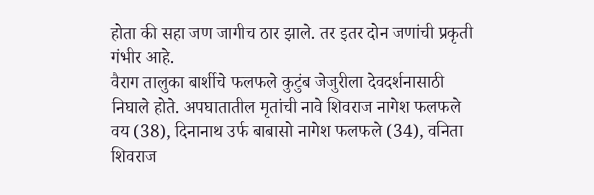होता की सहा जण जागीच ठार झाले. तर इतर दोन जणांची प्रकृती गंभीर आहे.
वैराग तालुका बार्शीचे फलफले कुटुंब जेजुरीला देवदर्शनासाठी निघाले होते. अपघातातील मृतांची नावे शिवराज नागेश फलफले वय (38), दिनानाथ उर्फ बाबासो नागेश फलफले (34), वनिता शिवराज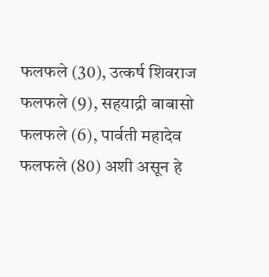फलफले (30), उत्कर्ष शिवराज फलफले (9), सहयाद्री बाबासो फलफले (6), पार्वती महादेव फलफले (80) अशी असून हे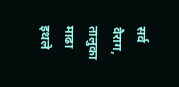सर्व वैराग, तालुका माढा इथले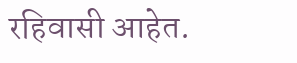रहिवासी आहेत.